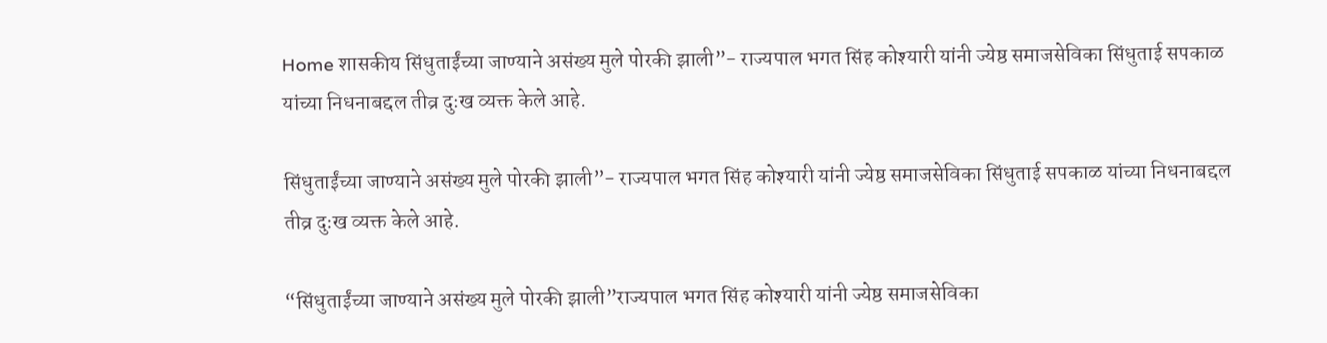Home शासकीय सिंधुताईंच्या जाण्याने असंख्य मुले पोरकी झाली”- राज्यपाल भगत सिंह कोश्यारी यांनी ज्येष्ठ समाजसेविका सिंधुताई सपकाळ यांच्या निधनाबद्दल तीव्र दुःख व्यक्त केले आहे.

सिंधुताईंच्या जाण्याने असंख्य मुले पोरकी झाली”- राज्यपाल भगत सिंह कोश्यारी यांनी ज्येष्ठ समाजसेविका सिंधुताई सपकाळ यांच्या निधनाबद्दल तीव्र दुःख व्यक्त केले आहे.

“सिंधुताईंच्या जाण्याने असंख्य मुले पोरकी झाली”राज्यपाल भगत सिंह कोश्यारी यांनी ज्येष्ठ समाजसेविका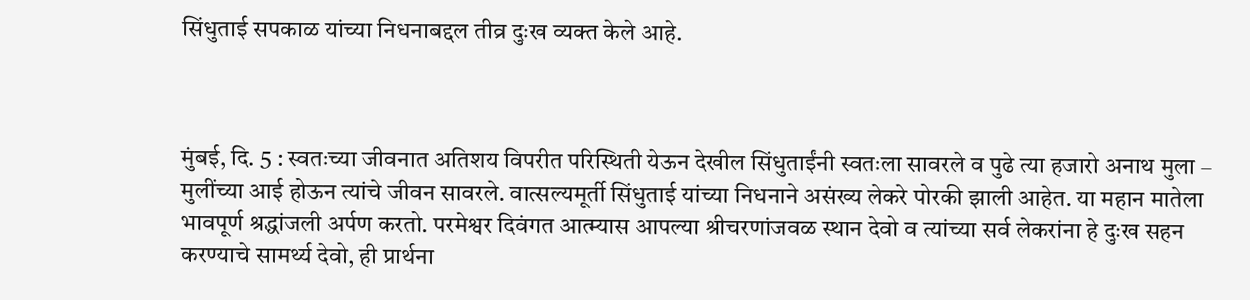सिंधुताई सपकाळ यांच्या निधनाबद्दल तीव्र दुःख व्यक्त केले आहे.



मुंबई, दि. 5 : स्वतःच्या जीवनात अतिशय विपरीत परिस्थिती येऊन देखील सिंधुताईंनी स्वतःला सावरले व पुढे त्या हजारो अनाथ मुला – मुलींच्या आई होऊन त्यांचे जीवन सावरले. वात्सल्यमूर्ती सिंधुताई यांच्या निधनाने असंख्य लेकरे पोरकी झाली आहेत. या महान मातेला भावपूर्ण श्रद्धांजली अर्पण करतो. परमेश्वर दिवंगत आत्म्यास आपल्या श्रीचरणांजवळ स्थान देवो व त्यांच्या सर्व लेकरांना हे दुःख सहन करण्याचे सामर्थ्य देवो, ही प्रार्थना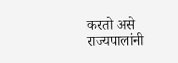करतो असे राज्यपालांनी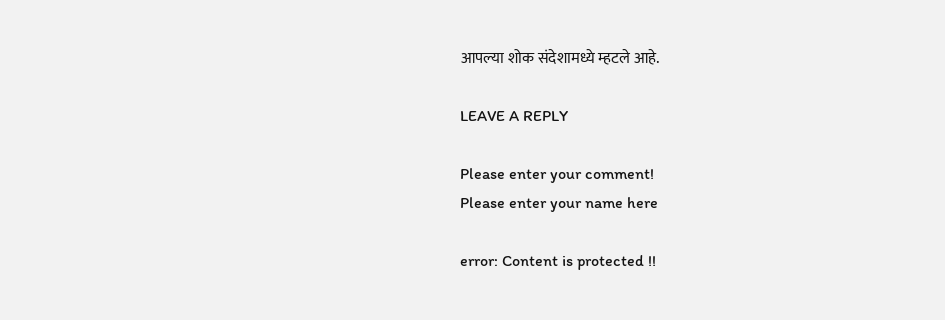आपल्या शोक संदेशामध्ये म्हटले आहे.

LEAVE A REPLY

Please enter your comment!
Please enter your name here

error: Content is protected !!